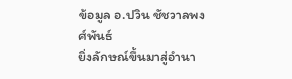ข้อมูล อ.ปวิน ชัชวาลพงศ์พันธ์
ยิ่งลักษณ์ขึ้นมาสู่อำนา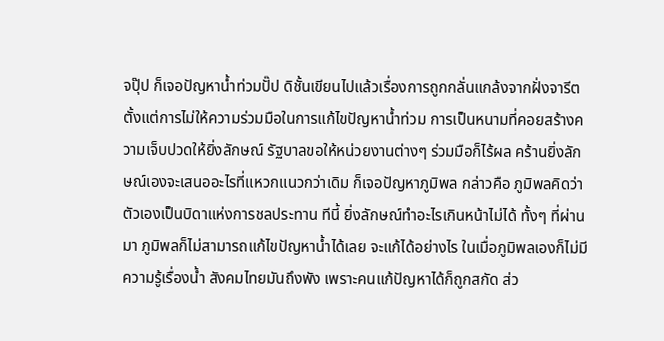จปุ๊ป ก็เจอปัญหาน้ำท่วมปั๊ป ดิชั้นเขียนไปแล้วเรื่องการถูกกลั่นแกล้งจากฝั่งจารีต ตั้งแต่การไม่ให้ความร่วมมือในการแก้ไขปัญหาน้ำท่วม การเป็นหนามที่คอยสร้างความเจ็บปวดให้ยิ่งลักษณ์ รัฐบาลขอให้หน่วยงานต่างๆ ร่วมมือก็ไร้ผล คร้านยิ่งลักษณ์เองจะเสนออะไรที่แหวกแนวกว่าเดิม ก็เจอปัญหาภูมิพล กล่าวคือ ภูมิพลคิดว่าตัวเองเป็นบิดาแห่งการชลประทาน ทีนี้ ยิ่งลักษณ์ทำอะไรเกินหน้าไม่ได้ ทั้งๆ ที่ผ่านมา ภูมิพลก็ไม่สามารถแก้ไขปัญหาน้ำได้เลย จะแก้ได้อย่างไร ในเมื่อภูมิพลเองก็ไม่มีความรู้เรื่องน้ำ สังคมไทยมันถึงพัง เพราะคนแก้ปัญหาได้ก็ถูกสกัด ส่ว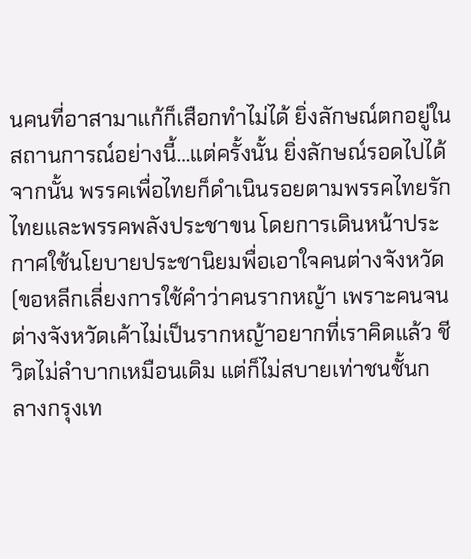นคนที่อาสามาแก้ก็เสือกทำไม่ได้ ยิ่งลักษณ์ตกอยู่ในสถานการณ์อย่างนี้…แต่ครั้งนั้น ยิ่งลักษณ์รอดไปได้ จากนั้น พรรคเพื่อไทยก็ดำเนินรอยตามพรรคไทยรักไทยและพรรคพลังประชาขน โดยการเดินหน้าประกาศใช้นโยบายประชานิยมพื่อเอาใจคนต่างจังหวัด (ขอหลีกเลี่ยงการใช้คำว่าคนรากหญ้า เพราะคนจนต่างจังหวัดเค้าไม่เป็นรากหญ้าอยากที่เราคิดแล้ว ชีวิตไม่ลำบากเหมือนเดิม แต่ก็ไม่สบายเท่าชนชั้นกลางกรุงเท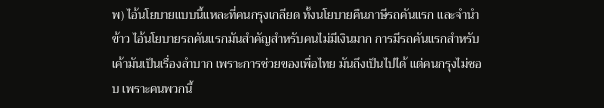พ) ไอ้นโยบายแบบนี้แหละที่คนกรุงเกลียด ทั้งนโยบายคืนภาษีรถคันแรก และจำนำข้าว ไอ้นโยบายรถคันแรกมันสำคัญสำหรับคนไม่มีเงินมาก การมีรถคันแรกสำหรับเค้ามันเป็นเรื่องลำบาก เพราะการช่วยของเพื่อไทย มันถึงเป็นไปได้ แต่คนกรุงไม่ชอบ เพราะคนพวกนี้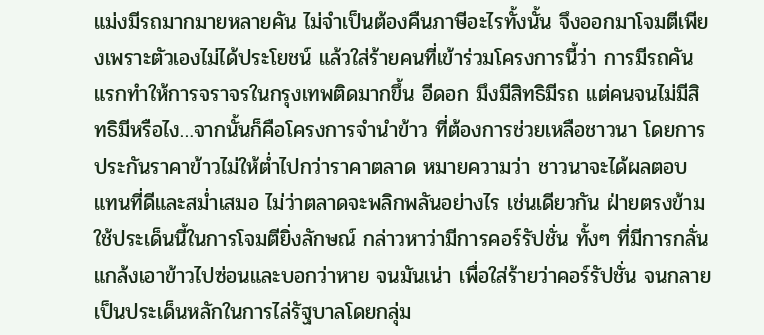แม่งมีรถมากมายหลายคัน ไม่จำเป็นต้องคืนภาษีอะไรทั้งนั้น จึงออกมาโจมตีเพียงเพราะตัวเองไม่ได้ประโยชน์ แล้วใส่ร้ายคนที่เข้าร่วมโครงการนี้ว่า การมีรถคันแรกทำให้การจราจรในกรุงเทพติดมากขึ้น อีดอก มึงมีสิทธิมีรถ แต่คนจนไม่มีสิทธิมีหรือไง…จากนั้นก็คือโครงการจำนำข้าว ที่ต้องการช่วยเหลือชาวนา โดยการประกันราคาข้าวไม่ให้ต่ำไปกว่าราคาตลาด หมายความว่า ชาวนาจะได้ผลตอบแทนที่ดีและสม่ำเสมอ ไม่ว่าตลาดจะพลิกพลันอย่างไร เช่นเดียวกัน ฝ่ายตรงข้ามใช้ประเด็นนี้ในการโจมตียิ่งลักษณ์ กล่าวหาว่ามีการคอร์รัปชั่น ทั้งๆ ที่มีการกลั่นแกล้งเอาข้าวไปซ่อนและบอกว่าหาย จนมันเน่า เพื่อใส่ร้ายว่าคอร์รัปชั่น จนกลายเป็นประเด็นหลักในการไล่รัฐบาลโดยกลุ่ม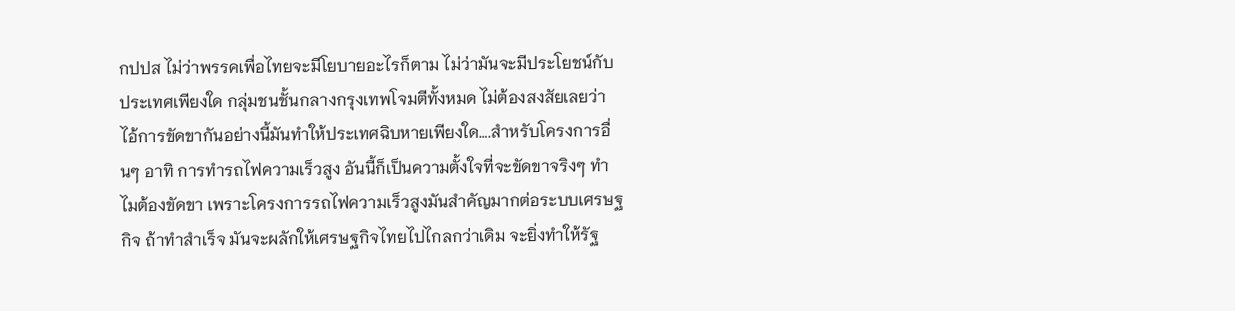กปปส ไม่ว่าพรรคเพื่อไทยจะมีโยบายอะไรก็ตาม ไม่ว่ามันจะมีประโยชน์กับประเทศเพียงใด กลุ่มชนชั้นกลางกรุงเทพโจมตีทั้งหมด ไม่ต้องสงสัยเลยว่า ไอ้การขัดขากันอย่างนี้มันทำให้ประเทศฉิบหายเพียงใด….สำหรับโครงการอื่นๆ อาทิ การทำรถไฟความเร็วสูง อันนี้ก็เป็นความตั้งใจที่จะขัดขาจริงๆ ทำไมต้องขัดขา เพราะโครงการรถไฟความเร็วสูงมันสำคัญมากต่อระบบเศรษฐกิจ ถ้าทำสำเร็จ มันจะผลักให้เศรษฐกิจไทยไปไกลกว่าเดิม จะยิ่งทำให้รัฐ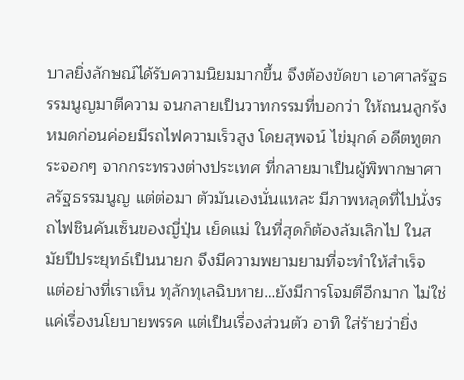บาลยิ่งลักษณ์ได้รับความนิยมมากขึ้น จึงต้องขัดขา เอาศาลรัฐธรรมนูญมาตีความ จนกลายเป็นวาทกรรมที่บอกว่า ให้ถนนลูกรังหมดก่อนค่อยมีรถไฟความเร็วสูง โดยสุพจน์ ไข่มุกด์ อดีตทูตกระจอกๆ จากกระทรวงต่างประเทศ ที่กลายมาเป็นผู้พิพากษาศาลรัฐธรรมนูญ แต่ต่อมา ตัวมันเองนั่นแหละ มีภาพหลุดที่ไปนั่งรถไฟชินคันเซ็นของญี่ปุ่น เย็ดแม่ ในที่สุดก็ต้องล้มเลิกไป ในสมัยปีประยุทธ์เป็นนายก จึงมีความพยามยามที่จะทำให้สำเร็จ แต่อย่างที่เราเห็น ทุลักทุเลฉิบหาย…ยังมีการโจมตีอีกมาก ไม่ใช่แค่เรื่องนโยบายพรรค แต่เป็นเรื่องส่วนตัว อาทิ ใส่ร้ายว่ายิ่ง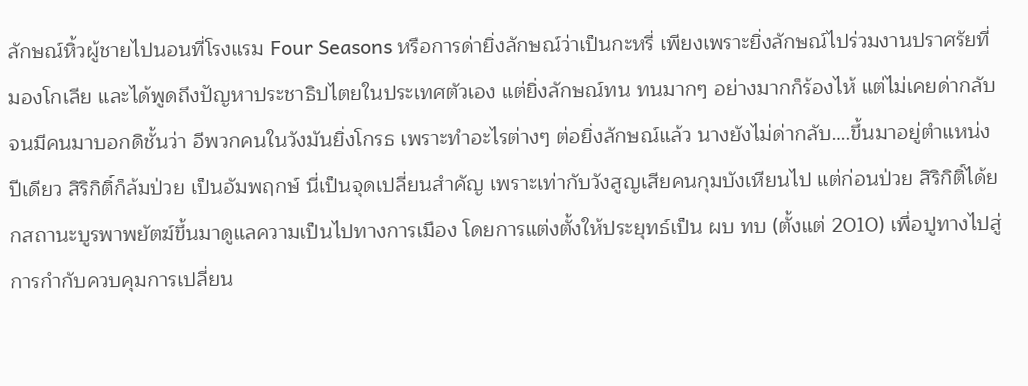ลักษณ์หิ้วผู้ชายไปนอนที่โรงแรม Four Seasons หรือการด่ายิ่งลักษณ์ว่าเป็นกะหรี่ เพียงเพราะยิ่งลักษณ์ไปร่วมงานปราศรัยที่มองโกเลีย และได้พูดถึงปัญหาประชาธิปไตยในประเทศตัวเอง แต่ยิ่งลักษณ์ทน ทนมากๆ อย่างมากก็ร้องไห้ แต่ไม่เคยด่ากลับ จนมีคนมาบอกดิชั้นว่า อีพวกคนในวังมันยิ่งโกรธ เพราะทำอะไรต่างๆ ต่อยิ่งลักษณ์แล้ว นางยังไม่ด่ากลับ….ขึ้นมาอยู่ตำแหน่งปีเดียว สิริกิติ์ก็ล้มป่วย เป็นอัมพฤกษ์ นี่เป็นจุดเปลี่ยนสำคัญ เพราะเท่ากับวังสูญเสียคนกุมบังเหียนไป แต่ก่อนป่วย สิริกิติ์ได้ยกสถานะบูรพาพยัตฆ์ขึ้นมาดูแลความเป็นไปทางการเมือง โดยการแต่งตั้งให้ประยุทธ์เป็น ผบ ทบ (ตั้งแต่ 2010) เพื่อปูทางไปสู่การกำกับควบคุมการเปลี่ยน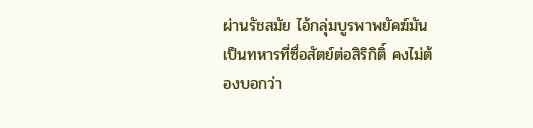ผ่านรัชสมัย ไอ้กลุ่มบูรพาพยัคฆ์มันเป็นทหารที่ซื่อสัตย์ต่อสิริกิติ์ คงไม่ต้องบอกว่า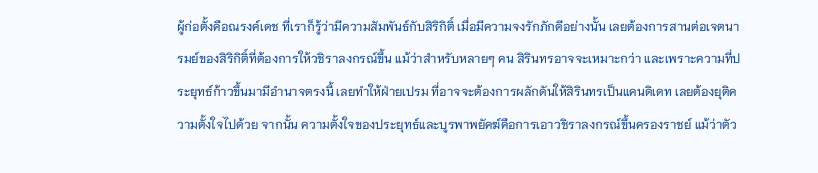ผู้ก่อตั้งคือณรงค์เดช ที่เราก็รู้ว่ามีความสัมพันธ์กับสิริกิติ์ เมื่อมีความจงรักภักดีอย่างนั้น เลยต้องการสานต่อเจตนารมย์ของสิริกิติ์ที่ต้องการให้วชิราลงกรณ์ขึ้น แม้ว่าสำหรับหลายๆ คน สิรินทรอาจจะเหมาะกว่า และเพราะความที่ประยุทธ์ก้าวขึ้นมามีอำนาจตรงนี้ เลยทำให้ฝ่ายเปรม ที่อาจจะต้องการผลักดันให้สิรินทรเป็นแคนดิเดท เลยต้องยุติความตั้งใจไปด้วย จากนั้น ความตั้งใจของประยุทธ์และบูรพาพยัคฆ์คือการเอาวชิราลงกรณ์ขึ้นครองราชย์ แม้ว่าตัว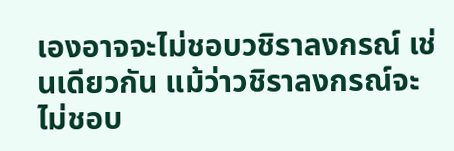เองอาจจะไม่ชอบวชิราลงกรณ์ เช่นเดียวกัน แม้ว่าวชิราลงกรณ์จะไม่ชอบ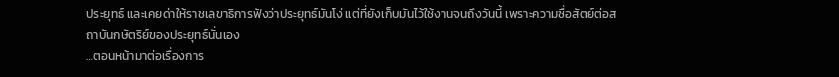ประยุทธ์ และเคยด่าให้ราชเลขาธิการฟังว่าประยุทธ์มันโง่ แต่ที่ยังเก็บมันไว้ใช้งานจนถึงวันนี้ เพราะความซื่อสัตย์ต่อสถาบันกษัตริย์ของประยุทธ์นั่นเอง
…ตอนหน้ามาต่อเรื่องการ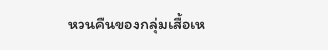หวนคืนของกลุ่มเสื้อเห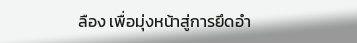ลือง เพื่อมุ่งหน้าสู่การยึดอำ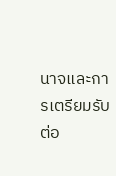นาจและการเตรียมรับต่อ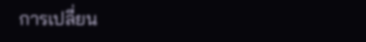การเปลี่ยน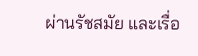ผ่านรัชสมัย และเรื่อ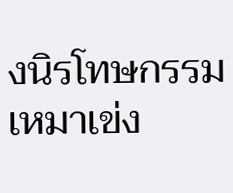งนิรโทษกรรมเหมาเข่ง